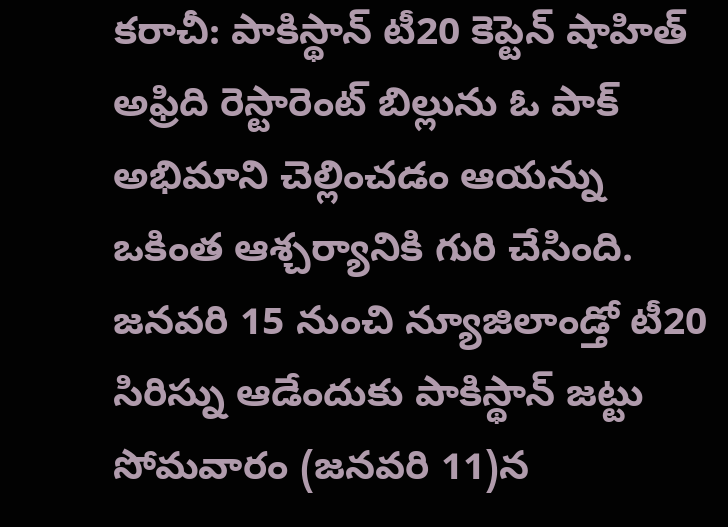కరాచీ: పాకిస్థాన్ టీ20 కెప్టెన్ షాహిత్ అఫ్రిది రెస్టారెంట్ బిల్లును ఓ పాక్ అభిమాని చెల్లించడం ఆయన్ను ఒకింత ఆశ్చర్యానికి గురి చేసింది. జనవరి 15 నుంచి న్యూజిలాండ్తో టీ20 సిరిస్ను ఆడేందుకు పాకిస్థాన్ జట్టు సోమవారం (జనవరి 11)న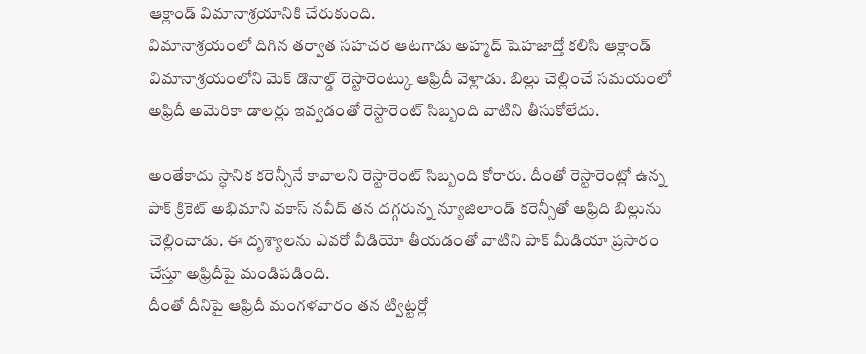ఆక్లాండ్ విమానాశ్రయానికి చేరుకుంది.
విమానాశ్రయంలో దిగిన తర్వాత సహచర ఆటగాడు అహ్మద్ షెహజాద్తో కలిసి ఆక్లాండ్ విమానాశ్రయంలోని మెక్ డొనాల్డ్ రెస్టారెంట్కు ఆఫ్రిదీ వెళ్లాడు. బిల్లు చెల్లించే సమయంలో అఫ్రిదీ అమెరికా డాలర్లు ఇవ్వడంతో రెస్టారెంట్ సిబ్బంది వాటిని తీసుకోలేదు.

అంతేకాదు స్ధానిక కరెన్సీనే కావాలని రెస్టారెంట్ సిబ్బంది కోరారు. దీంతో రెస్టారెంట్లో ఉన్న పాక్ క్రికెట్ అభిమాని వకాస్ నవీద్ తన దగ్గరున్న న్యూజిలాండ్ కరెన్సీతో అఫ్రిది బిల్లును చెల్లించాడు. ఈ దృశ్యాలను ఎవరో వీడియో తీయడంతో వాటిని పాక్ మీడియా ప్రసారం చేస్తూ అఫ్రిదీపై మండిపడింది.
దీంతో దీనిపై ఆఫ్రిదీ మంగళవారం తన ట్విట్టర్లో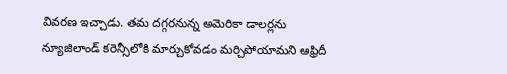వివరణ ఇచ్చాడు. తమ దగ్గరనున్న అమెరికా డాలర్లను న్యూజిలాండ్ కరెన్సీలోకి మార్చుకోవడం మర్చిపోయామని ఆఫ్రిదీ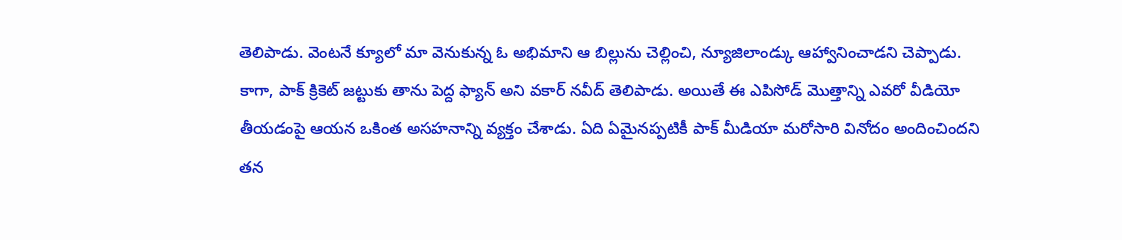తెలిపాడు. వెంటనే క్యూలో మా వెనుకున్న ఓ అభిమాని ఆ బిల్లును చెల్లించి, న్యూజిలాండ్కు ఆహ్వానించాడని చెప్పాడు.
కాగా, పాక్ క్రికెట్ జట్టుకు తాను పెద్ద ఫ్యాన్ అని వకార్ నవీద్ తెలిపాడు. అయితే ఈ ఎపిసోడ్ మొత్తాన్ని ఎవరో వీడియో తీయడంపై ఆయన ఒకింత అసహనాన్ని వ్యక్తం చేశాడు. ఏది ఏమైనప్పటికీ పాక్ మీడియా మరోసారి వినోదం అందించిందని తన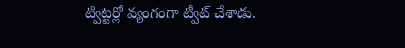ట్విట్టర్లో వ్యంగంగా ట్వీట్ చేశాడు.